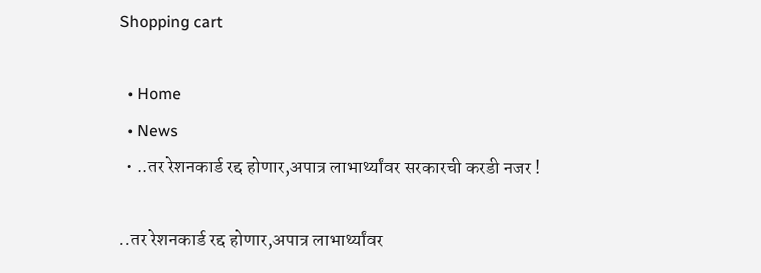Shopping cart

  • Home
  • News
  • ..तर रेशनकार्ड रद्द होणार,अपात्र लाभार्थ्यांवर सरकारची करडी नजर !

..तर रेशनकार्ड रद्द होणार,अपात्र लाभार्थ्यांवर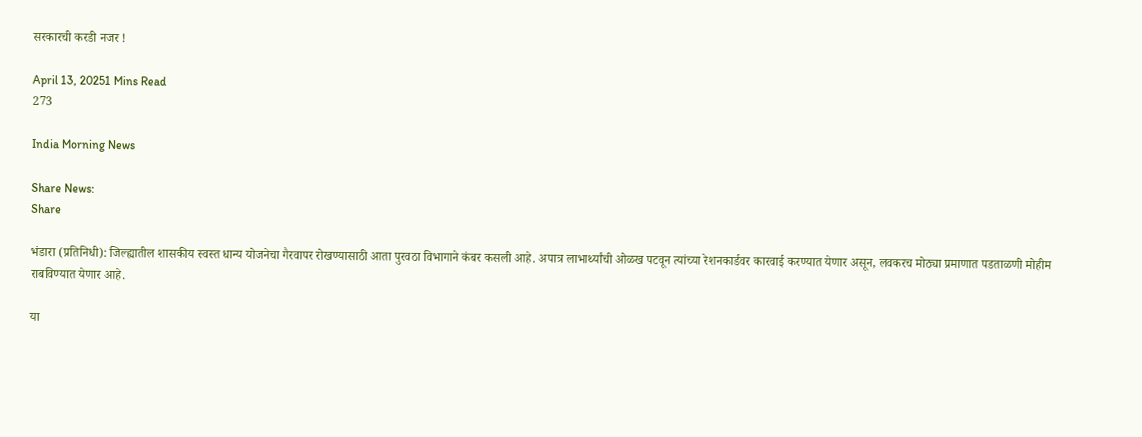सरकारची करडी नजर !

April 13, 20251 Mins Read
273

India Morning News

Share News:
Share

भंडारा (प्रतिनिधी): जिल्ह्यातील शासकीय स्वस्त धान्य योजनेचा गैरवापर रोखण्यासाठी आता पुरवठा विभागाने कंबर कसली आहे. अपात्र लाभार्थ्यांची ओळख पटवून त्यांच्या रेशनकार्डवर कारवाई करण्यात येणार असून, लवकरच मोठ्या प्रमाणात पडताळणी मोहीम राबविण्यात येणार आहे.

या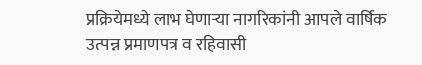प्रक्रियेमध्ये लाभ घेणाऱ्या नागरिकांनी आपले वार्षिक उत्पन्न प्रमाणपत्र व रहिवासी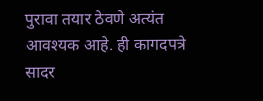पुरावा तयार ठेवणे अत्यंत आवश्यक आहे. ही कागदपत्रे सादर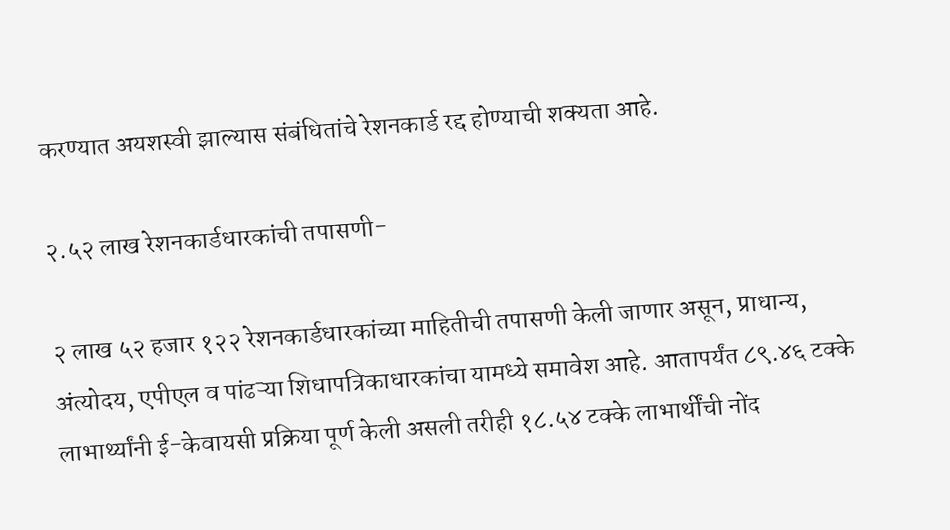करण्यात अयशस्वी झाल्यास संबंधितांचे रेशनकार्ड रद्द होण्याची शक्यता आहे.

२.५२ लाख रेशनकार्डधारकांची तपासणी-

२ लाख ५२ हजार १२२ रेशनकार्डधारकांच्या माहितीची तपासणी केली जाणार असून, प्राधान्य, अंत्योदय, एपीएल व पांढऱ्या शिधापत्रिकाधारकांचा यामध्ये समावेश आहे. आतापर्यंत ८९.४६ टक्के लाभार्थ्यांनी ई-केवायसी प्रक्रिया पूर्ण केली असली तरीही १८.५४ टक्के लाभार्थींची नोंद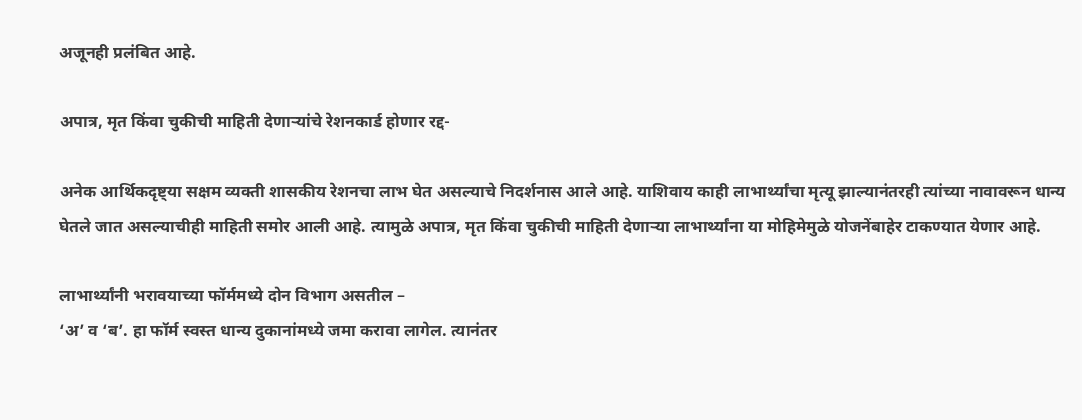अजूनही प्रलंबित आहे.

अपात्र, मृत किंवा चुकीची माहिती देणाऱ्यांचे रेशनकार्ड होणार रद्द-

अनेक आर्थिकदृष्ट्या सक्षम व्यक्ती शासकीय रेशनचा लाभ घेत असल्याचे निदर्शनास आले आहे. याशिवाय काही लाभार्थ्यांचा मृत्यू झाल्यानंतरही त्यांच्या नावावरून धान्य घेतले जात असल्याचीही माहिती समोर आली आहे. त्यामुळे अपात्र, मृत किंवा चुकीची माहिती देणाऱ्या लाभार्थ्यांना या मोहिमेमुळे योजनेंबाहेर टाकण्यात येणार आहे.

लाभार्थ्यांनी भरावयाच्या फॉर्ममध्ये दोन विभाग असतील –
‘अ’ व ‘ब’. हा फॉर्म स्वस्त धान्य दुकानांमध्ये जमा करावा लागेल. त्यानंतर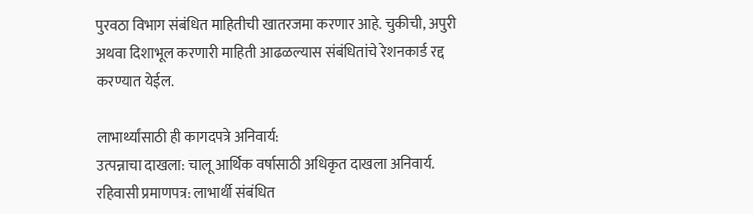पुरवठा विभाग संबंधित माहितीची खातरजमा करणार आहे. चुकीची, अपुरी अथवा दिशाभूल करणारी माहिती आढळल्यास संबंधितांचे रेशनकार्ड रद्द करण्यात येईल.

लाभार्थ्यांसाठी ही कागदपत्रे अनिवार्य:
उत्पन्नाचा दाखला: चालू आर्थिक वर्षासाठी अधिकृत दाखला अनिवार्य.
रहिवासी प्रमाणपत्र: लाभार्थी संबंधित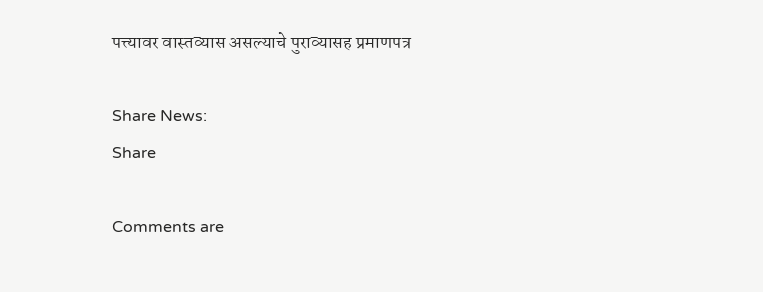पत्त्यावर वास्तव्यास असल्याचे पुराव्यासह प्रमाणपत्र

Share News:
Share

Comments are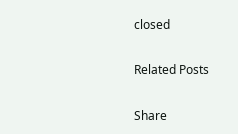closed

Related Posts

Share